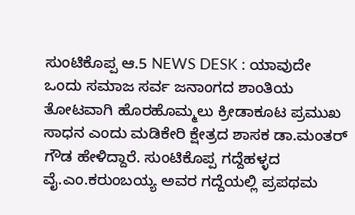ಸುಂಟಿಕೊಪ್ಪ ಆ.5 NEWS DESK : ಯಾವುದೇ ಒಂದು ಸಮಾಜ ಸರ್ವ ಜನಾಂಗದ ಶಾಂತಿಯ ತೋಟವಾಗಿ ಹೊರಹೊಮ್ಮಲು ಕ್ರೀಡಾಕೂಟ ಪ್ರಮುಖ ಸಾಧನ ಎಂದು ಮಡಿಕೇರಿ ಕ್ಷೇತ್ರದ ಶಾಸಕ ಡಾ.ಮಂತರ್ ಗೌಡ ಹೇಳಿದ್ದಾರೆ. ಸುಂಟಿಕೊಪ್ಪ ಗದ್ದೆಹಳ್ಳದ ವೈ.ಎಂ.ಕರುಂಬಯ್ಯ ಅವರ ಗದ್ದೆಯಲ್ಲಿ ಪ್ರಪಥಮ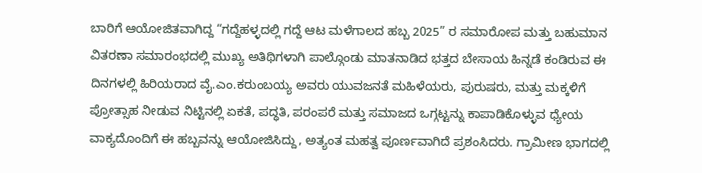ಬಾರಿಗೆ ಆಯೋಜಿತವಾಗಿದ್ದ “ಗದ್ದೆಹಳ್ಳದಲ್ಲಿ ಗದ್ದೆ ಆಟ ಮಳೆಗಾಲದ ಹಬ್ಬ 2025” ರ ಸಮಾರೋಪ ಮತ್ತು ಬಹುಮಾನ ವಿತರಣಾ ಸಮಾರಂಭದಲ್ಲಿ ಮುಖ್ಯ ಅತಿಥಿಗಳಾಗಿ ಪಾಲ್ಗೊಂಡು ಮಾತನಾಡಿದ ಭತ್ತದ ಬೇಸಾಯ ಹಿನ್ನಡೆ ಕಂಡಿರುವ ಈ ದಿನಗಳಲ್ಲಿ ಹಿರಿಯರಾದ ವೈ.ಎಂ.ಕರುಂಬಯ್ಯ ಅವರು ಯುವಜನತೆ ಮಹಿಳೆಯರು, ಪುರುಷರು, ಮತ್ತು ಮಕ್ಕಳಿಗೆ ಪ್ರೋತ್ಸಾಹ ನೀಡುವ ನಿಟ್ಟಿನಲ್ಲಿ ಏಕತೆ, ಪದ್ಧತಿ, ಪರಂಪರೆ ಮತ್ತು ಸಮಾಜದ ಒಗ್ಗಟ್ಟನ್ನು ಕಾಪಾಡಿಕೊಳ್ಳುವ ಧ್ಯೇಯ ವಾಕ್ಯದೊಂದಿಗೆ ಈ ಹಬ್ಬವನ್ನು ಆಯೋಜಿಸಿದ್ದು, ಅತ್ಯಂತ ಮಹತ್ವ ಪೂರ್ಣವಾಗಿದೆ ಪ್ರಶಂಸಿದರು. ಗ್ರಾಮೀಣ ಭಾಗದಲ್ಲಿ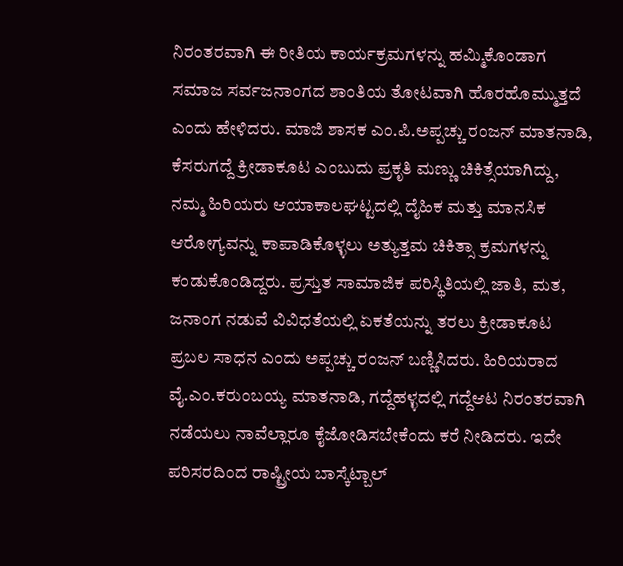ನಿರಂತರವಾಗಿ ಈ ರೀತಿಯ ಕಾರ್ಯಕ್ರಮಗಳನ್ನು ಹಮ್ಮಿಕೊಂಡಾಗ ಸಮಾಜ ಸರ್ವಜನಾಂಗದ ಶಾಂತಿಯ ತೋಟವಾಗಿ ಹೊರಹೊಮ್ಮುತ್ತದೆ ಎಂದು ಹೇಳಿದರು. ಮಾಜಿ ಶಾಸಕ ಎಂ.ಪಿ.ಅಪ್ಪಚ್ಚು ರಂಜನ್ ಮಾತನಾಡಿ, ಕೆಸರುಗದ್ದೆ ಕ್ರೀಡಾಕೂಟ ಎಂಬುದು ಪ್ರಕೃತಿ ಮಣ್ಣು ಚಿಕಿತ್ಸೆಯಾಗಿದ್ದು, ನಮ್ಮ ಹಿರಿಯರು ಆಯಾಕಾಲಘಟ್ಟದಲ್ಲಿ ದೈಹಿಕ ಮತ್ತು ಮಾನಸಿಕ ಆರೋಗ್ಯವನ್ನು ಕಾಪಾಡಿಕೊಳ್ಳಲು ಅತ್ಯುತ್ತಮ ಚಿಕಿತ್ಸಾ ಕ್ರಮಗಳನ್ನು ಕಂಡುಕೊಂಡಿದ್ದರು. ಪ್ರಸ್ತುತ ಸಾಮಾಜಿಕ ಪರಿಸ್ಥಿತಿಯಲ್ಲಿ ಜಾತಿ, ಮತ, ಜನಾಂಗ ನಡುವೆ ವಿವಿಧತೆಯಲ್ಲಿ ಏಕತೆಯನ್ನು ತರಲು ಕ್ರೀಡಾಕೂಟ ಪ್ರಬಲ ಸಾಧನ ಎಂದು ಅಪ್ಪಚ್ಚು ರಂಜನ್ ಬಣ್ಣಿಸಿದರು. ಹಿರಿಯರಾದ ವೈ.ಎಂ.ಕರುಂಬಯ್ಯ ಮಾತನಾಡಿ, ಗದ್ದೆಹಳ್ಳದಲ್ಲಿ ಗದ್ದೆಆಟ ನಿರಂತರವಾಗಿ ನಡೆಯಲು ನಾವೆಲ್ಲಾರೂ ಕೈಜೋಡಿಸಬೇಕೆಂದು ಕರೆ ನೀಡಿದರು. ಇದೇ ಪರಿಸರದಿಂದ ರಾಷ್ಟ್ರೀಯ ಬಾಸ್ಕೆಟ್ಬಾಲ್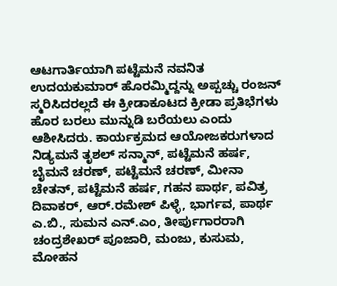ಆಟಗಾರ್ತಿಯಾಗಿ ಪಟ್ಟೆಮನೆ ನವನಿತ ಉದಯಕುಮಾರ್ ಹೊರಮ್ಮಿದ್ದನ್ನು ಅಪ್ಪಚ್ಚು ರಂಜನ್ ಸ್ಮರಿಸಿದರಲ್ಲದೆ ಈ ಕ್ರೀಡಾಕೂಟದ ಕ್ರೀಡಾ ಪ್ರತಿಭೆಗಳು ಹೊರ ಬರಲು ಮುನ್ನುಡಿ ಬರೆಯಲು ಎಂದು ಆಶೀಸಿದರು. ಕಾರ್ಯಕ್ರಮದ ಆಯೋಜಕರುಗಳಾದ ನಿಡ್ಯಮನೆ ತೃಶಲ್ ಸನ್ಮಾನ್, ಪಟ್ಟೆಮನೆ ಹರ್ಷ, ಬೈಮನೆ ಚರಣ್, ಪಟ್ಟೆಮನೆ ಚರಣ್, ಮೀನಾ ಚೇತನ್, ಪಟ್ಟೆಮನೆ ಹರ್ಷ, ಗಹನ ಪಾರ್ಥ, ಪವಿತ್ರ ದಿವಾಕರ್, ಆರ್.ರಮೇಶ್ ಪಿಳ್ಳೆ, ಭಾರ್ಗವ, ಪಾರ್ಥ ಎ.ಬಿ., ಸುಮನ ಎನ್.ಎಂ, ತೀರ್ಪುಗಾರರಾಗಿ ಚಂದ್ರಶೇಖರ್ ಪೂಜಾರಿ, ಮಂಜು, ಕುಸುಮ, ಮೋಹನ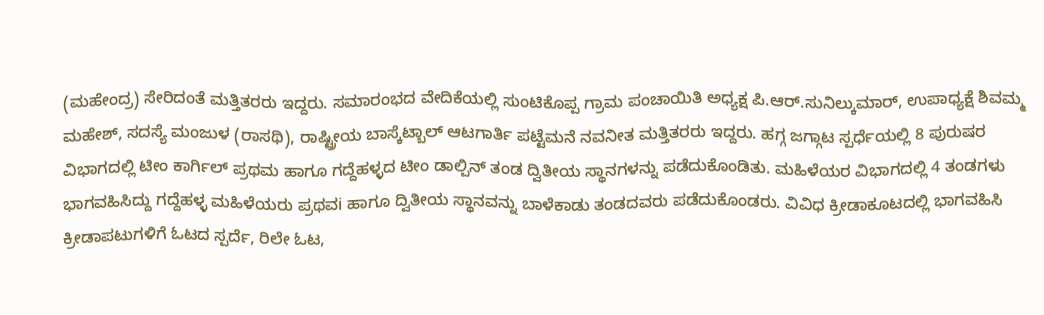(ಮಹೇಂದ್ರ) ಸೇರಿದಂತೆ ಮತ್ತಿತರರು ಇದ್ದರು. ಸಮಾರಂಭದ ವೇದಿಕೆಯಲ್ಲಿ ಸುಂಟಿಕೊಪ್ಪ ಗ್ರಾಮ ಪಂಚಾಯಿತಿ ಅಧ್ಯಕ್ಷ ಪಿ.ಆರ್.ಸುನಿಲ್ಕುಮಾರ್, ಉಪಾಧ್ಯಕ್ಷೆ ಶಿವಮ್ಮ ಮಹೇಶ್, ಸದಸ್ಯೆ ಮಂಜುಳ (ರಾಸಥಿ), ರಾಷ್ಟ್ರೀಯ ಬಾಸ್ಕೆಟ್ಬಾಲ್ ಆಟಗಾರ್ತಿ ಪಟ್ಟೆಮನೆ ನವನೀತ ಮತ್ತಿತರರು ಇದ್ದರು. ಹಗ್ಗ ಜಗ್ಗಾಟ ಸ್ಪರ್ಧೆಯಲ್ಲಿ 8 ಪುರುಷರ ವಿಭಾಗದಲ್ಲಿ ಟೀಂ ಕಾರ್ಗಿಲ್ ಪ್ರಥಮ ಹಾಗೂ ಗದ್ದೆಹಳ್ಳದ ಟೀಂ ಡಾಲ್ಪಿನ್ ತಂಡ ದ್ವಿತೀಯ ಸ್ಥಾನಗಳನ್ನು ಪಡೆದುಕೊಂಡಿತು. ಮಹಿಳೆಯರ ವಿಭಾಗದಲ್ಲಿ 4 ತಂಡಗಳು ಭಾಗವಹಿಸಿದ್ದು ಗದ್ದೆಹಳ್ಳ ಮಹಿಳೆಯರು ಪ್ರಥವi ಹಾಗೂ ದ್ವಿತೀಯ ಸ್ಥಾನವನ್ನು ಬಾಳೆಕಾಡು ತಂಡದವರು ಪಡೆದುಕೊಂಡರು. ವಿವಿಧ ಕ್ರೀಡಾಕೂಟದಲ್ಲಿ ಭಾಗವಹಿಸಿ ಕ್ರೀಡಾಪಟುಗಳಿಗೆ ಓಟದ ಸ್ಪರ್ದೆ, ರಿಲೇ ಓಟ,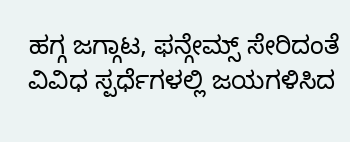ಹಗ್ಗ ಜಗ್ಗಾಟ, ಫನ್ಗೇಮ್ಸ್ ಸೇರಿದಂತೆ ವಿವಿಧ ಸ್ಪರ್ಧೆಗಳಲ್ಲಿ ಜಯಗಳಿಸಿದ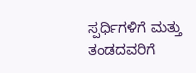ಸ್ಪರ್ಧಿಗಳಿಗೆ ಮತ್ತು ತಂಡದವರಿಗೆ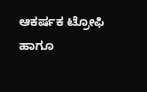ಆಕರ್ಷಕ ಟ್ರೋಫಿ ಹಾಗೂ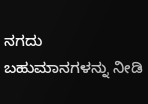ನಗದು ಬಹುಮಾನಗಳನ್ನು ನೀಡಿ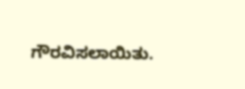ಗೌರವಿಸಲಾಯಿತು.